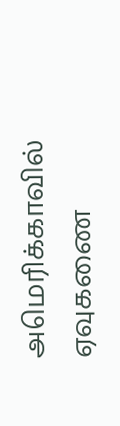அமெரிக்காவில் ஏவுகணை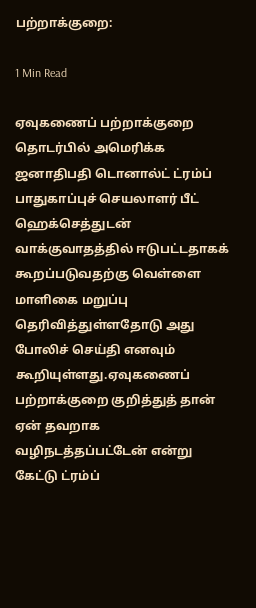பற்றாக்குறை:

1 Min Read

ஏவுகணைப் பற்றாக்குறை தொடர்பில் அமெரிக்க ஜனாதிபதி டொனால்ட் ட்ரம்ப் பாதுகாப்புச் செயலாளர் பீட் ஹெக்செத்துடன் வாக்குவாதத்தில் ஈடுபட்டதாகக் கூறப்படுவதற்கு வெள்ளை மாளிகை மறுப்பு தெரிவித்துள்ளதோடு அது போலிச் செய்தி எனவும் கூறியுள்ளது.ஏவுகணைப் பற்றாக்குறை குறித்துத் தான் ஏன் தவறாக வழிநடத்தப்பட்டேன் என்று கேட்டு ட்ரம்ப்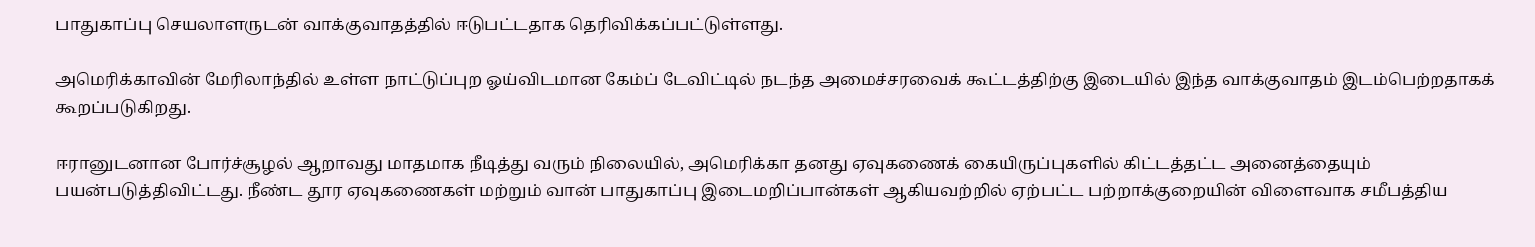பாதுகாப்பு செயலாளருடன் வாக்குவாதத்தில் ஈடுபட்டதாக தெரிவிக்கப்பட்டுள்ளது.

அமெரிக்காவின் மேரிலாந்தில் உள்ள நாட்டுப்புற ஓய்விடமான கேம்ப் டேவிட்டில் நடந்த அமைச்சரவைக் கூட்டத்திற்கு இடையில் இந்த வாக்குவாதம் இடம்பெற்றதாகக் கூறப்படுகிறது.

ஈரானுடனான போர்ச்சூழல் ஆறாவது மாதமாக நீடித்து வரும் நிலையில், அமெரிக்கா தனது ஏவுகணைக் கையிருப்புகளில் கிட்டத்தட்ட அனைத்தையும் பயன்படுத்திவிட்டது. நீண்ட தூர ஏவுகணைகள் மற்றும் வான் பாதுகாப்பு இடைமறிப்பான்கள் ஆகியவற்றில் ஏற்பட்ட பற்றாக்குறையின் விளைவாக சமீபத்திய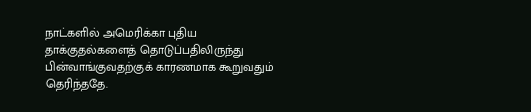நாட்களில் அமெரிக்கா புதிய தாக்குதல்களைத் தொடுப்பதிலிருந்து பின்வாங்குவதற்குக் காரணமாக கூறுவதும் தெரிந்ததே.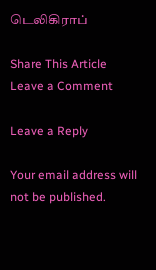டெலிகிராப்

Share This Article
Leave a Comment

Leave a Reply

Your email address will not be published.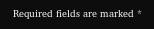Required fields are marked *